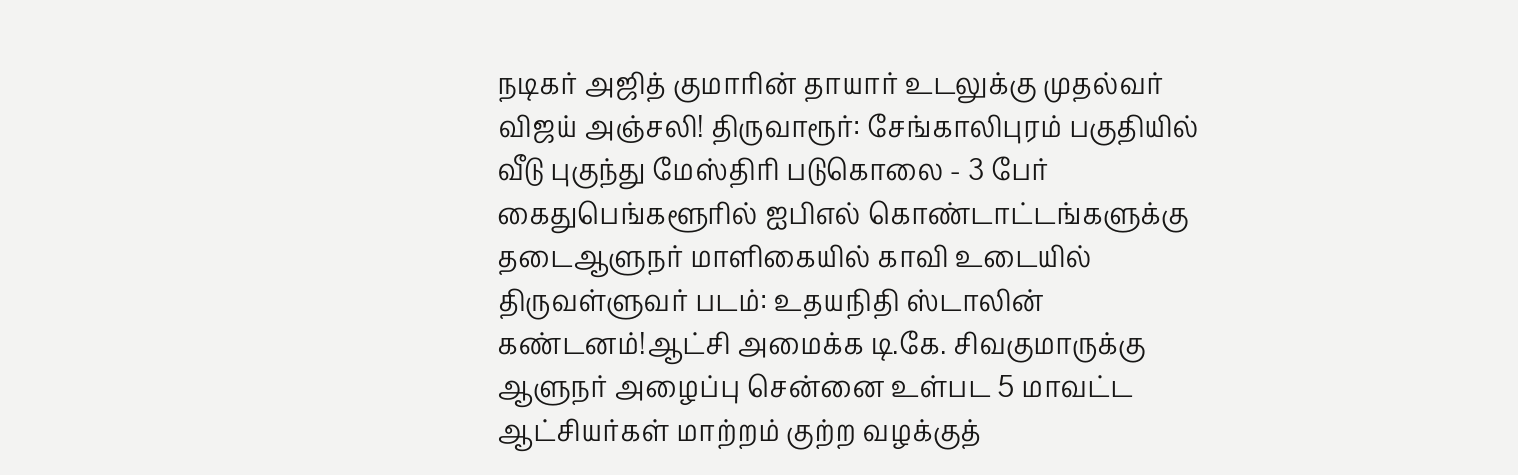நடிகர் அஜித் குமாரின் தாயார் உடலுக்கு முதல்வர் விஜய் அஞ்சலி! திருவாரூர்: சேங்காலிபுரம் பகுதியில் வீடு புகுந்து மேஸ்திரி படுகொலை - 3 பேர் கைதுபெங்களூரில் ஐபிஎல் கொண்டாட்டங்களுக்கு தடைஆளுநர் மாளிகையில் காவி உடையில் திருவள்ளுவர் படம்: உதயநிதி ஸ்டாலின் கண்டனம்!ஆட்சி அமைக்க டி.கே. சிவகுமாருக்கு ஆளுநர் அழைப்பு சென்னை உள்பட 5 மாவட்ட ஆட்சியர்கள் மாற்றம் குற்ற வழக்குத்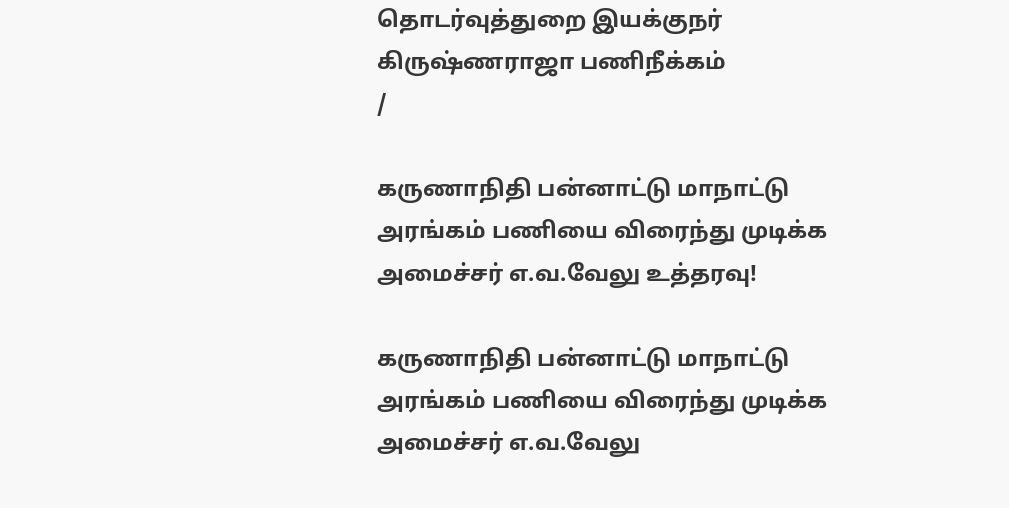தொடர்வுத்துறை இயக்குநர் கிருஷ்ணராஜா பணிநீக்கம்
/

கருணாநிதி பன்னாட்டு மாநாட்டு அரங்கம் பணியை விரைந்து முடிக்க அமைச்சர் எ.வ.வேலு உத்தரவு!

கருணாநிதி பன்னாட்டு மாநாட்டு அரங்கம் பணியை விரைந்து முடிக்க அமைச்சர் எ.வ.வேலு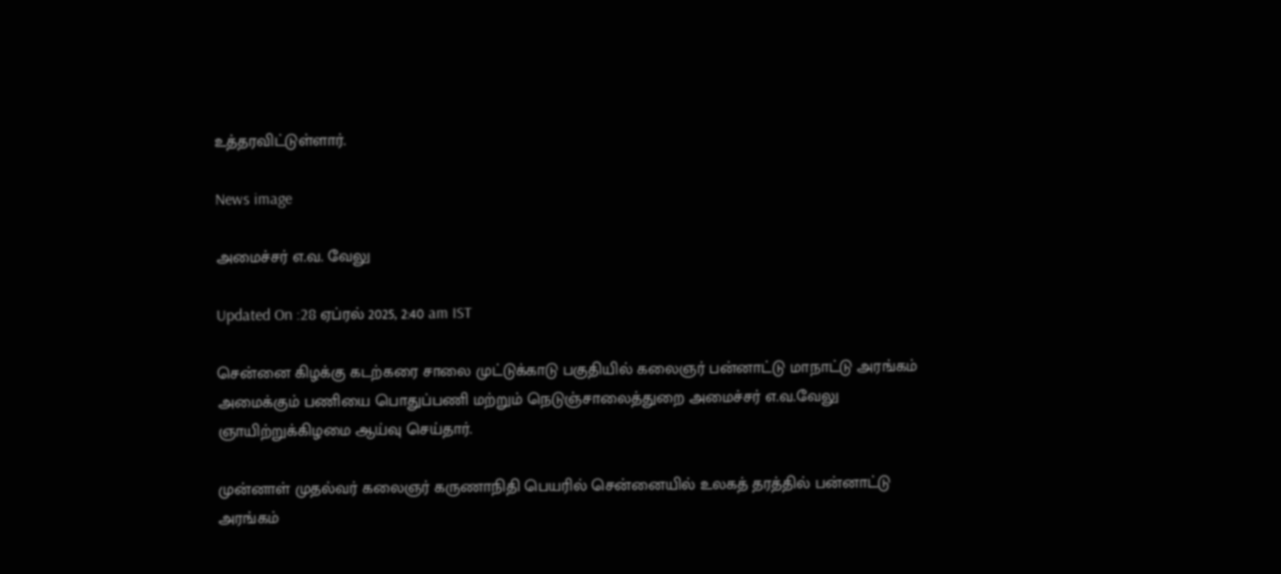உத்தரவிட்டுள்ளார்.

News image

அமைச்சர் எ.வ. வேலு

Updated On :28 ஏப்ரல் 2025, 2:40 am IST

சென்னை கிழக்கு கடற்கரை சாலை முட்டுக்காடு பகுதியில் கலைஞர் பன்னாட்டு மாநாட்டு அரங்கம் அமைக்கும் பணியை பொதுப்பணி மற்றும் நெடுஞ்சாலைத்துறை அமைச்சர் எ.வ.வேலு ஞாயிற்றுக்கிழமை ஆய்வு செய்தார்.

முன்னாள் முதல்வர் கலைஞர் கருணாநிதி பெயரில் சென்னையில் உலகத் தரத்தில் பன்னாட்டு அரங்கம்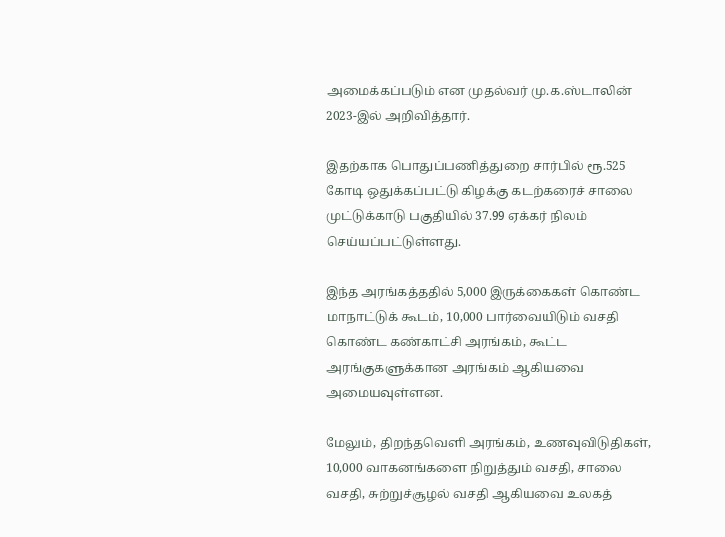அமைக்கப்படும் என முதல்வர் மு.க.ஸ்டாலின் 2023-இல் அறிவித்தார்.

இதற்காக பொதுப்பணித்துறை சார்பில் ரூ.525 கோடி ஒதுக்கப்பட்டு கிழக்கு கடற்கரைச் சாலை முட்டுக்காடு பகுதியில் 37.99 ஏக்கர் நிலம் செய்யப்பட்டுள்ளது.

இந்த அரங்கத்ததில் 5,000 இருக்கைகள் கொண்ட மாநாட்டுக் கூடம், 10,000 பார்வையிடும் வசதி கொண்ட கண்காட்சி அரங்கம், கூட்ட அரங்குகளுக்கான அரங்கம் ஆகியவை அமையவுள்ளன.

மேலும், திறந்தவெளி அரங்கம், உணவுவிடுதிகள், 10,000 வாகனங்களை நிறுத்தும் வசதி, சாலை வசதி, சுற்றுச்சூழல் வசதி ஆகியவை உலகத்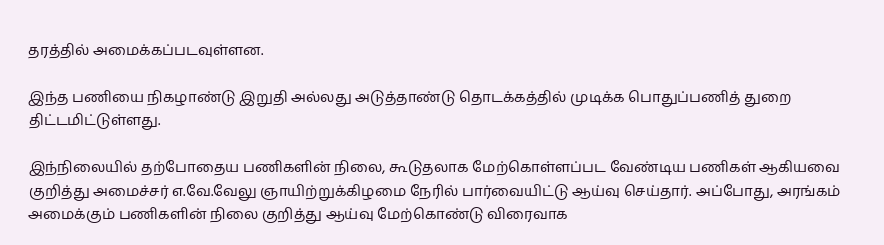தரத்தில் அமைக்கப்படவுள்ளன.

இந்த பணியை நிகழாண்டு இறுதி அல்லது அடுத்தாண்டு தொடக்கத்தில் முடிக்க பொதுப்பணித் துறை திட்டமிட்டுள்ளது.

இந்நிலையில் தற்போதைய பணிகளின் நிலை, கூடுதலாக மேற்கொள்ளப்பட வேண்டிய பணிகள் ஆகியவை குறித்து அமைச்சர் எ.வே.வேலு ஞாயிற்றுக்கிழமை நேரில் பார்வையிட்டு ஆய்வு செய்தார். அப்போது, அரங்கம் அமைக்கும் பணிகளின் நிலை குறித்து ஆய்வு மேற்கொண்டு விரைவாக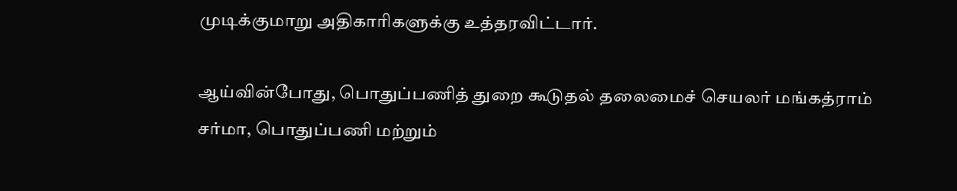முடிக்குமாறு அதிகாரிகளுக்கு உத்தரவிட்டார்.

ஆய்வின்போது, பொதுப்பணித் துறை கூடுதல் தலைமைச் செயலர் மங்கத்ராம் சர்மா, பொதுப்பணி மற்றும்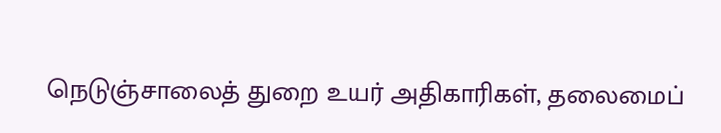நெடுஞ்சாலைத் துறை உயர் அதிகாரிகள், தலைமைப்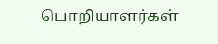பொறியாளர்கள்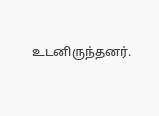உடனிருந்தனர்.